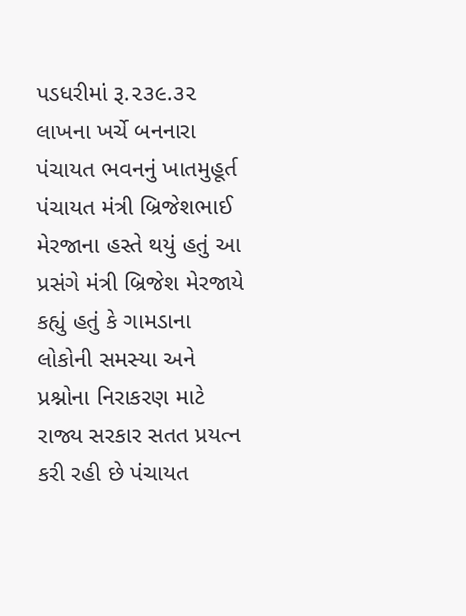પડધરીમાં રૂ.૨૩૯.૩૨ લાખના ખર્ચે બનનારા પંચાયત ભવનનું ખાતમુહૂર્ત પંચાયત મંત્રી બ્રિજેશભાઈ મેરજાના હસ્તે થયું હતું આ પ્રસંગે મંત્રી બ્રિજેશ મેરજાયે કહ્યું હતું કે ગામડાના લોકોની સમસ્યા અને પ્રશ્નોના નિરાકરણ માટે રાજ્ય સરકાર સતત પ્રયત્ન કરી રહી છે પંચાયત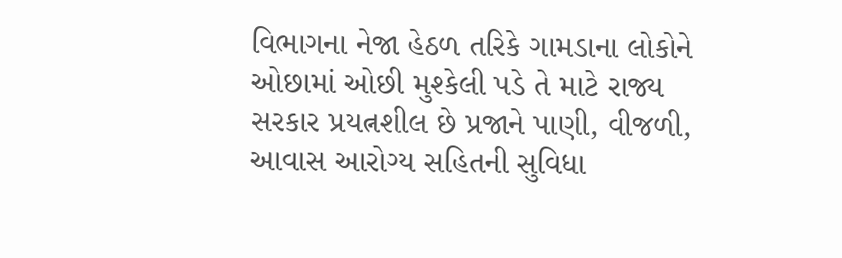વિભાગના નેજા હેઠળ તરિકે ગામડાના લોકોને ઓછામાં ઓછી મુશ્કેલી પડે તે માટે રાજ્ય સરકાર પ્રયત્નશીલ છે પ્રજાને પાણી, વીજળી, આવાસ આરોગ્ય સહિતની સુવિધા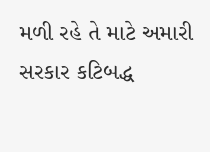મળી રહે તે માટે અમારી સરકાર કટિબદ્ધ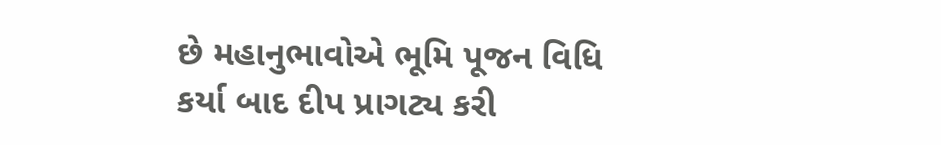છે મહાનુભાવોએ ભૂમિ પૂજન વિધિ કર્યા બાદ દીપ પ્રાગટ્ય કરી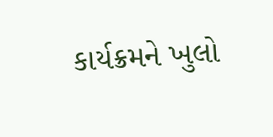કાર્યક્રમને ખુલો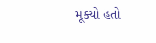મૂક્યો હતો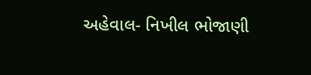અહેવાલ- નિખીલ ભોજાણી